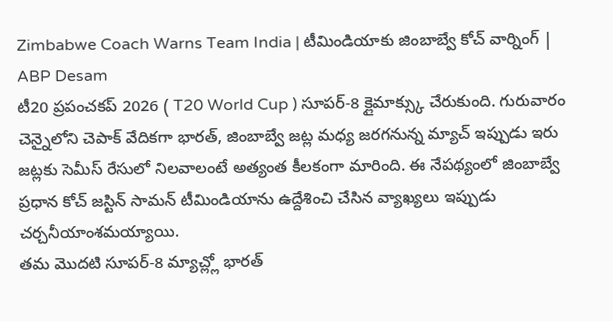Zimbabwe Coach Warns Team India | టీమిండియాకు జింబాబ్వే కోచ్ వార్నింగ్ | ABP Desam
టీ20 ప్రపంచకప్ 2026 ( T20 World Cup ) సూపర్-8 క్లైమాక్స్కు చేరుకుంది. గురువారం చెన్నైలోని చెపాక్ వేదికగా భారత్, జింబాబ్వే జట్ల మధ్య జరగనున్న మ్యాచ్ ఇప్పుడు ఇరు జట్లకు సెమీస్ రేసులో నిలవాలంటే అత్యంత కీలకంగా మారింది. ఈ నేపథ్యంలో జింబాబ్వే ప్రధాన కోచ్ జస్టిన్ సామన్ టీమిండియాను ఉద్దేశించి చేసిన వ్యాఖ్యలు ఇప్పుడు చర్చనీయాంశమయ్యాయి.
తమ మొదటి సూపర్-8 మ్యాచ్ల్లో భారత్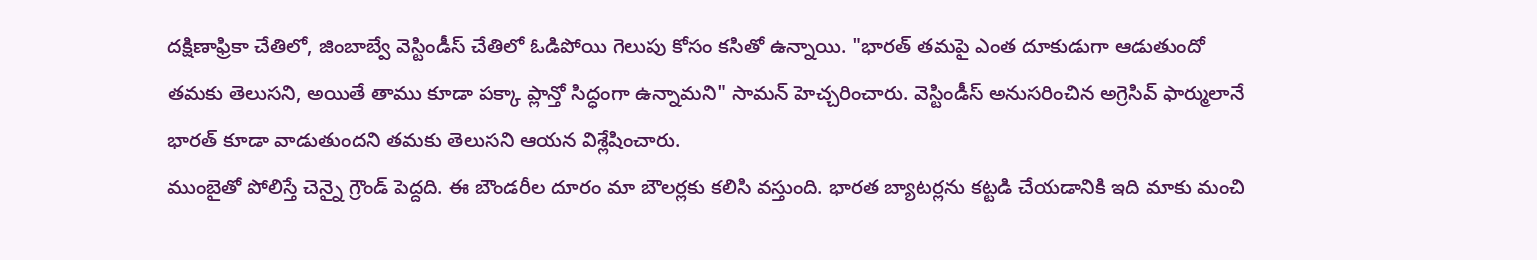దక్షిణాఫ్రికా చేతిలో, జింబాబ్వే వెస్టిండీస్ చేతిలో ఓడిపోయి గెలుపు కోసం కసితో ఉన్నాయి. "భారత్ తమపై ఎంత దూకుడుగా ఆడుతుందో తమకు తెలుసని, అయితే తాము కూడా పక్కా ప్లాన్తో సిద్ధంగా ఉన్నామని" సామన్ హెచ్చరించారు. వెస్టిండీస్ అనుసరించిన అగ్రెసివ్ ఫార్ములానే భారత్ కూడా వాడుతుందని తమకు తెలుసని ఆయన విశ్లేషించారు.
ముంబైతో పోలిస్తే చెన్నై గ్రౌండ్ పెద్దది. ఈ బౌండరీల దూరం మా బౌలర్లకు కలిసి వస్తుంది. భారత బ్యాటర్లను కట్టడి చేయడానికి ఇది మాకు మంచి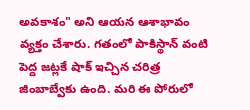అవకాశం" అని ఆయన ఆశాభావం వ్యక్తం చేశారు. గతంలో పాకిస్థాన్ వంటి పెద్ద జట్లకే షాక్ ఇచ్చిన చరిత్ర జింబాబ్వేకు ఉంది. మరి ఈ పోరులో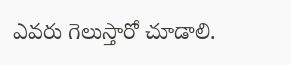ఎవరు గెలుస్తారో చూడాలి.